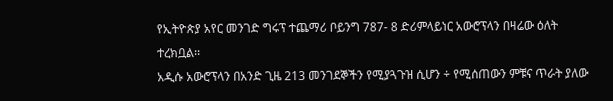የኢትዮጵያ አየር መንገድ ግሩፕ ተጨማሪ ቦይንግ 787- 8 ድሪምላይነር አውሮፕላን በዛሬው ዕለት ተረክቧል፡፡
አዲሱ አውሮፕላን በአንድ ጊዜ 213 መንገደኞችን የሚያጓጉዝ ሲሆን ÷ የሚሰጠውን ምቹና ጥራት ያለው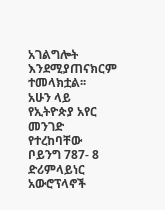አገልግሎት እንደሚያጠናክርም ተመላክቷል፡፡
አሁን ላይ የኢትዮጵያ አየር መንገድ የተረከባቸው ቦይንግ 787- 8 ድሪምላይነር አውሮፕላኖች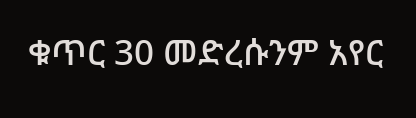ቁጥር 30 መድረሱንም አየር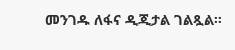መንገዱ ለፋና ዲጂታል ገልጿል፡፡